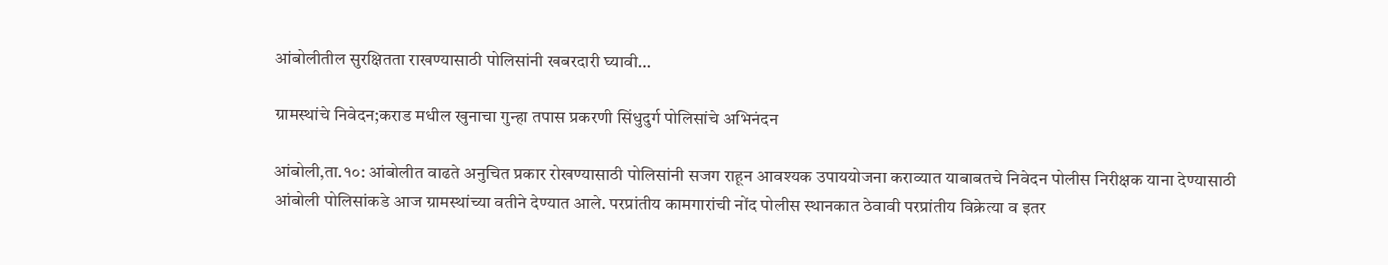आंबोलीतील सुरक्षितता राखण्यासाठी पोलिसांनी खबरदारी घ्यावी…

ग्रामस्थांचे निवेदन;कराड मधील खुनाचा गुन्हा तपास प्रकरणी सिंधुदुर्ग पोलिसांचे अभिनंदन

आंबोली,ता.१०: आंबोलीत वाढते अनुचित प्रकार रोखण्यासाठी पोलिसांनी सजग राहून आवश्यक उपाययोजना कराव्यात याबाबतचे निवेदन पोलीस निरीक्षक याना देण्यासाठी आंबोली पोलिसांकडे आज ग्रामस्थांच्या वतीने देण्यात आले. परप्रांतीय कामगारांची नोंद पोलीस स्थानकात ठेवावी परप्रांतीय विक्रेत्या व इतर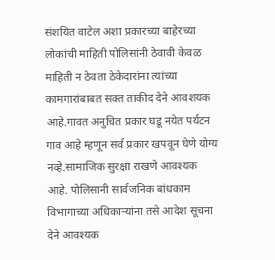संशयित वाटेल अशा प्रकारच्या बाहेरच्या लोकांची माहिती पोलिसांनी ठेवावी केवळ माहिती न ठेवता ठेकेदारांना त्यांच्या कामगारांबाबत सक्त ताकीद देने आवशयक आहे.गावत अनुचित प्रकार घडू नयेत पर्यटन गाव आहे म्हणून सर्व प्रकार खपवून घेणे योग्य नव्हे.सामाजिक सुरक्षा राखणे आवश्यक आहे. पोलिसानी सार्वजनिक बांधकाम विभागाच्या अधिकाऱ्यांना तसे आदेश सूचना देने आवश्यक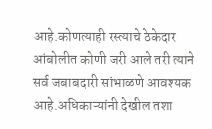आहे.कोणत्याही रस्त्याचे ठेकेदार आंबोलीत कोणी जरी आले तरी त्याने सर्व जबाबदारी सांभाळणे आवश्यक आहे.अधिकाऱ्यांनी देखील तशा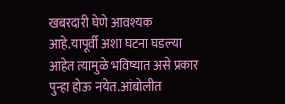खबरदारी घेणे आवश्यक आहे.यापूर्वी अशा घटना घडल्या आहेत त्यामुळे भविष्यात असे प्रकार पुन्हा होऊ नयेत.आंबोलीत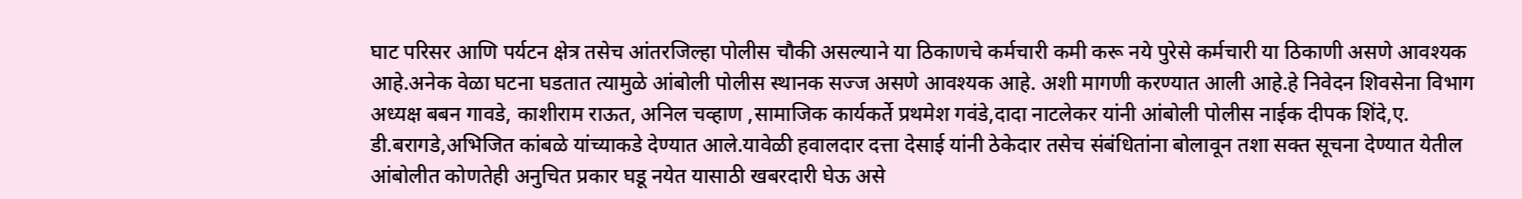घाट परिसर आणि पर्यटन क्षेत्र तसेच आंतरजिल्हा पोलीस चौकी असल्याने या ठिकाणचे कर्मचारी कमी करू नये पुरेसे कर्मचारी या ठिकाणी असणे आवश्यक आहे.अनेक वेळा घटना घडतात त्यामुळे आंबोली पोलीस स्थानक सज्ज असणे आवश्यक आहे. अशी मागणी करण्यात आली आहे.हे निवेदन शिवसेना विभाग अध्यक्ष बबन गावडे, काशीराम राऊत, अनिल चव्हाण ,सामाजिक कार्यकर्ते प्रथमेश गवंडे,दादा नाटलेकर यांनी आंबोली पोलीस नाईक दीपक शिंदे,ए. डी.बरागडे,अभिजित कांबळे यांच्याकडे देण्यात आले.यावेळी हवालदार दत्ता देसाई यांनी ठेकेदार तसेच संबंधितांना बोलावून तशा सक्त सूचना देण्यात येतील आंबोलीत कोणतेही अनुचित प्रकार घडू नयेत यासाठी खबरदारी घेऊ असे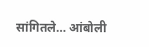सांगितले… आंबोली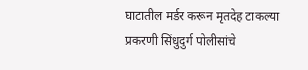घाटातील मर्डर करून मृतदेह टाकल्या प्रकरणी सिंधुदुर्ग पोलीसांचे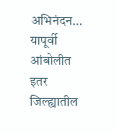अभिनंदन… यापूर्वी आंबोलीत इतर जिल्ह्यातील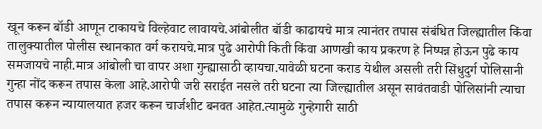खून करून बॉडी आणून टाकायचे विल्हेवाट लावायचे.आंबोलीत बॉडी काढायचे मात्र त्यानंतर तपास संबंधित जिल्ह्यातील किंवा तालुक्यातील पोलीस स्थानकात वर्ग करायचे.मात्र पुढे आरोपी किती किंवा आणखी काय प्रकरण हे निष्पन्न होऊन पुढे काय समजायचे नाही.मात्र आंबोली चा वापर अशा गुन्ह्यासाठी व्हायचा.यावेळी घटना कराड येथील असली तरी सिंधुदुर्ग पोलिसानी गुन्हा नोंद करून तपास केला आहे.आरोपी जरी सराईत नसले तरी घटना त्या जिल्ह्यातील असून सावंतवाडी पोलिसांनी त्याचा तपास करून न्यायालयात हजर करून चार्जशीट बनवत आहेत.त्यामुळे गुन्हेगारी साठी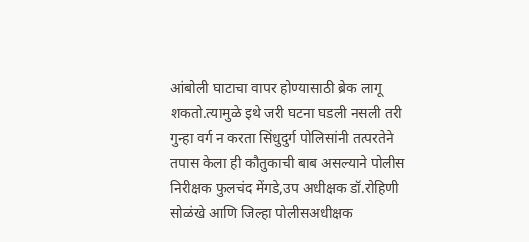आंबोली घाटाचा वापर होण्यासाठी ब्रेक लागू शकतो.त्यामुळे इथे जरी घटना घडली नसली तरी गुन्हा वर्ग न करता सिंधुदुर्ग पोलिसांनी तत्परतेने तपास केला ही कौतुकाची बाब असल्याने पोलीस निरीक्षक फुलचंद मेंगडे,उप अधीक्षक डॉ.रोहिणी सोळंखे आणि जिल्हा पोलीसअधीक्षक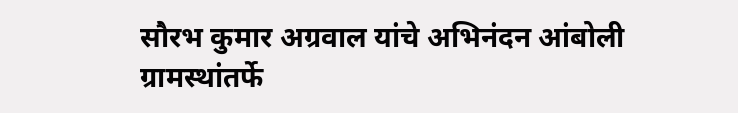सौरभ कुमार अग्रवाल यांचे अभिनंदन आंबोली ग्रामस्थांतर्फे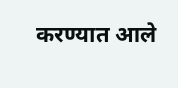करण्यात आले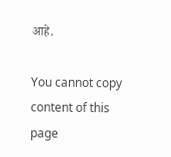आहे.

You cannot copy content of this page